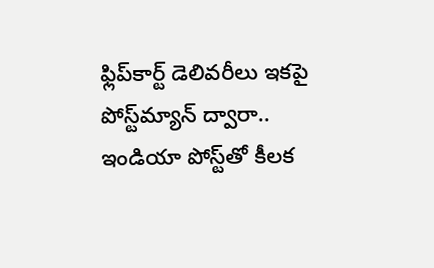ఫ్లిప్‌కార్ట్ డెలివరీలు ఇకపై పోస్ట్‌మ్యాన్ ద్వారా.. ఇండియా పోస్ట్‌తో కీలక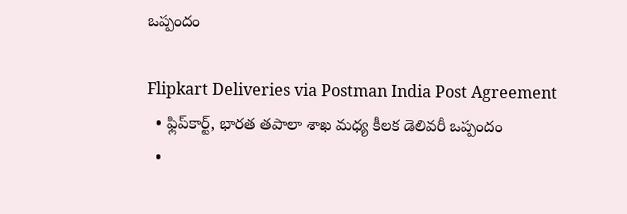ఒప్పందం

Flipkart Deliveries via Postman India Post Agreement
  • ఫ్లిప్‌కార్ట్, భారత తపాలా శాఖ మధ్య కీలక డెలివరీ ఒప్పందం
  •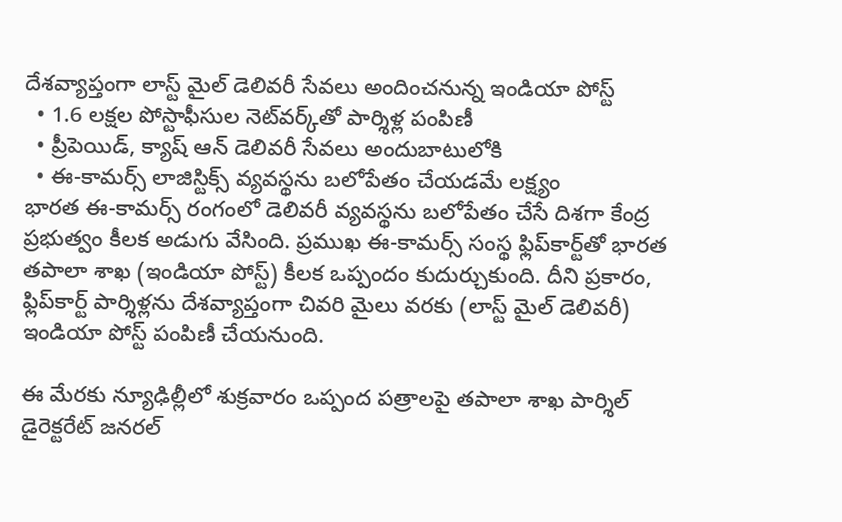దేశవ్యాప్తంగా లాస్ట్ మైల్ డెలివరీ సేవలు అందించనున్న ఇండియా పోస్ట్
  • 1.6 లక్షల పోస్టాఫీసుల నెట్‌వర్క్‌తో పార్శిళ్ల పంపిణీ
  • ప్రీపెయిడ్, క్యాష్ ఆన్ డెలివరీ సేవలు అందుబాటులోకి
  • ఈ-కామర్స్ లాజిస్టిక్స్ వ్యవస్థను బలోపేతం చేయడమే లక్ష్యం
భారత ఈ-కామర్స్ రంగంలో డెలివరీ వ్యవస్థను బలోపేతం చేసే దిశగా కేంద్ర ప్రభుత్వం కీలక అడుగు వేసింది. ప్రముఖ ఈ-కామర్స్ సంస్థ ఫ్లిప్‌కార్ట్‌తో భారత తపాలా శాఖ (ఇండియా పోస్ట్) కీలక ఒప్పందం కుదుర్చుకుంది. దీని ప్రకారం, ఫ్లిప్‌కార్ట్ పార్శిళ్లను దేశవ్యాప్తంగా చివరి మైలు వరకు (లాస్ట్ మైల్ డెలివరీ) ఇండియా పోస్ట్ పంపిణీ చేయనుంది.

ఈ మేరకు న్యూఢిల్లీలో శుక్రవారం ఒప్పంద పత్రాలపై తపాలా శాఖ పార్శిల్ డైరెక్టరేట్ జనరల్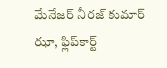మేనేజర్ నీరజ్ కుమార్ ఝా, ఫ్లిప్‌కార్ట్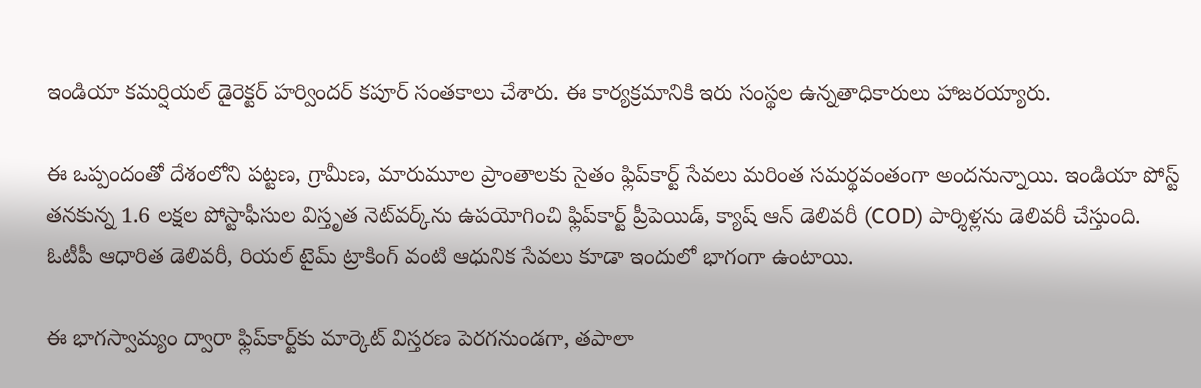ఇండియా కమర్షియల్ డైరెక్టర్ హర్విందర్ కపూర్ సంతకాలు చేశారు. ఈ కార్యక్రమానికి ఇరు సంస్థల ఉన్నతాధికారులు హాజరయ్యారు.

ఈ ఒప్పందంతో దేశంలోని పట్టణ, గ్రామీణ, మారుమూల ప్రాంతాలకు సైతం ఫ్లిప్‌కార్ట్ సేవలు మరింత సమర్థవంతంగా అందనున్నాయి. ఇండియా పోస్ట్ తనకున్న 1.6 లక్షల పోస్టాఫీసుల విస్తృత నెట్‌వర్క్‌ను ఉపయోగించి ఫ్లిప్‌కార్ట్ ప్రీపెయిడ్, క్యాష్ ఆన్ డెలివరీ (COD) పార్శిళ్లను డెలివరీ చేస్తుంది. ఓటీపీ ఆధారిత డెలివరీ, రియల్ టైమ్ ట్రాకింగ్ వంటి ఆధునిక సేవలు కూడా ఇందులో భాగంగా ఉంటాయి.

ఈ భాగస్వామ్యం ద్వారా ఫ్లిప్‌కార్ట్‌కు మార్కెట్ విస్తరణ పెరగనుండగా, తపాలా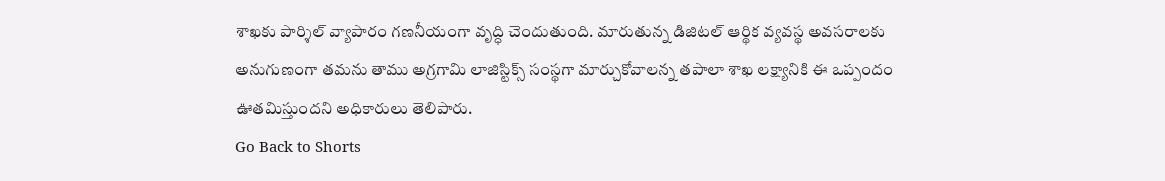శాఖకు పార్శిల్ వ్యాపారం గణనీయంగా వృద్ధి చెందుతుంది. మారుతున్న డిజిటల్ ఆర్థిక వ్యవస్థ అవసరాలకు అనుగుణంగా తమను తాము అగ్రగామి లాజిస్టిక్స్ సంస్థగా మార్చుకోవాలన్న తపాలా శాఖ లక్ష్యానికి ఈ ఒప్పందం ఊతమిస్తుందని అధికారులు తెలిపారు.
Go Back to Shorts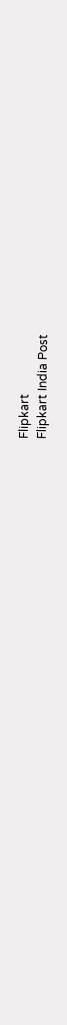Flipkart
Flipkart India Post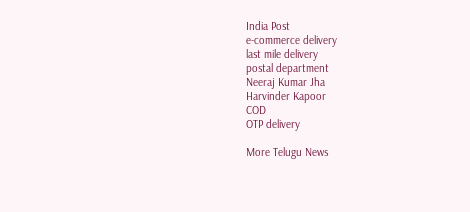India Post
e-commerce delivery
last mile delivery
postal department
Neeraj Kumar Jha
Harvinder Kapoor
COD
OTP delivery

More Telugu News